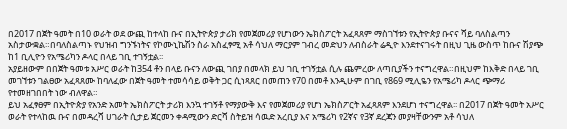በ2017 በጀት ዓመት በ10 ወራት ወደ ውጪ ከተላከ ቡና በኢትዮጵያ ታሪክ የመጀመሪያ የሆነውን ኤክስፖርት አፈጻጸም ማስገኘቱን የኢትዮጵያ ቡናና ሻይ ባለስልጣን አስታውቋል።በባለስልጣኑ የህዝብ ግንኙነትና የኮሙኒኬሽን ስራ አስፈፃሚ አቶ ሳህለ ማርያም ገብረ መድህን ለብስራት ሬዲዮ እንደተናገሩት በዚህ ጊዜ ውስጥ ከቡና ሽያጭ ከ1 ቢሊዮን የአሜሪካን ዶላር በላይ ገቢ ተገኝቷል፡፡
አያይዘውም በበጀት ዓመቱ አሥር ወራት ከ354 ቶን በላይ ቡናን ለውጪ ገበያ በመላክ ይህ ገቢ ተገኝቷል ሲሉ ጨምረው ለጣቢያችን ተናግረዋል።በዚህም ከእቅድ በላይ ገቢ መገኘቱን ገልፀው አፈጻጸሙ ከባለፈው በጀት ዓመት ተመሳሳይ ወቅት ጋር ሲነጻጸር በመጠን የ70 በመቶ እንዲሁም በገቢ የ869 ሚሊዬን የአሜሪካ ዶላር ጭማሪ የተመዘገበበት ነው ብለዋል።
ይህ አፈፃፀም በኢትዮጵያ የአንድ አመት ኤክስፖርት ታሪክ እንኳ ተገኝቶ የማያውቅ እና የመጀመሪያ የሆነ ኤክስፖርት አፈጻጸም እንደሆነ ተናግረዋል፡፡ በ2017 በጀት ዓመት አሥር ወራት የተላከዉ ቡና በመዳረሻ ሀገራት ሲታይ ጀርመን ቀዳሚውን ድርሻ ስትይዝ ሳዉድ አረቢያ እና አሜሪካ የ2ኛና የ3ኛ ደረጃን መያዛቸውንም አቶ ሳህለ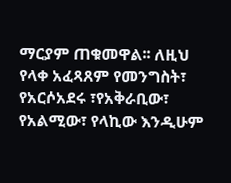ማርያም ጠቁመዋል፡፡ ለዚህ የላቀ አፈጻጸም የመንግስት፣ የአርሶአደሩ ፣የአቅራቢው፣ የአልሚው፣ የላኪው እንዲሁም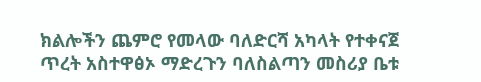ክልሎችን ጨምሮ የመላው ባለድርሻ አካላት የተቀናጀ ጥረት አስተዋፅኦ ማድረጉን ባለስልጣን መስሪያ ቤቱ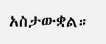አስታውቋል።